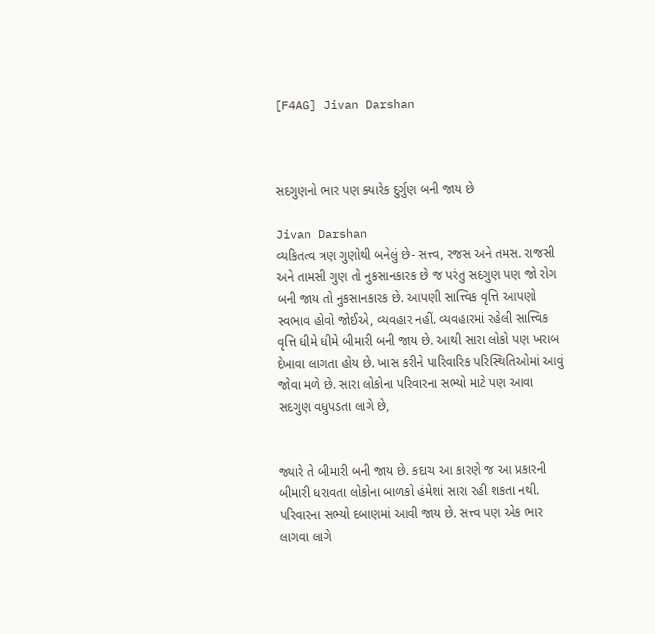[F4AG] Jivan Darshan



સદગુણનો ભાર પણ ક્યારેક દુર્ગુણ બની જાય છે

Jivan Darshan
વ્યકિતત્વ ત્રણ ગુણોથી બનેલું છે- સત્ત્વ, રજસ અને તમસ. રાજસી અને તામસી ગુણ તો નુકસાનકારક છે જ પરંતુ સદગુણ પણ જો રોગ બની જાય તો નુકસાનકારક છે. આપણી સાત્ત્વિક વૃત્તિ આપણો સ્વભાવ હોવો જોઈએ, વ્યવહાર નહીં. વ્યવહારમાં રહેલી સાત્ત્વિક વૃત્તિ ધીમે ધીમે બીમારી બની જાય છે. આથી સારા લોકો પણ ખરાબ દેખાવા લાગતા હોય છે. ખાસ કરીને પારિવારિક પરિસ્થિતિઓમાં આવું જોવા મળે છે. સારા લોકોના પરિવારના સભ્યો માટે પણ આવા સદગુણ વધુપડતા લાગે છે,


જ્યારે તે બીમારી બની જાય છે. કદાચ આ કારણે જ આ પ્રકારની બીમારી ધરાવતા લોકોના બાળકો હંમેશાં સારા રહી શકતા નથી. પરિવારના સભ્યો દબાણમાં આવી જાય છે. સત્ત્વ પણ એક ભાર લાગવા લાગે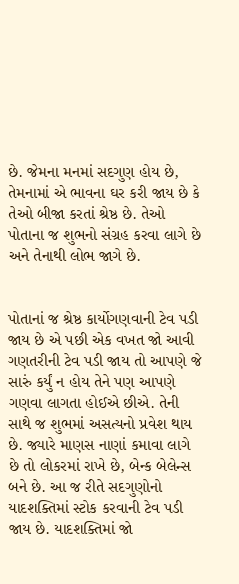છે. જેમના મનમાં સદગુણ હોય છે, તેમનામાં એ ભાવના ઘર કરી જાય છે કે તેઓ બીજા કરતાં શ્રેષ્ઠ છે. તેઓ પોતાના જ શુભનો સંગ્રહ કરવા લાગે છે અને તેનાથી લોભ જાગે છે.


પોતાનાં જ શ્રેષ્ઠ કાર્યોગણવાની ટેવ પડી જાય છે એ પછી એક વખત જો આવી ગણતરીની ટેવ પડી જાય તો આપણે જે સારું કર્યું ન હોય તેને પણ આપણે ગણવા લાગતા હોઈએ છીએ. તેની સાથે જ શુભમાં અસત્યનો પ્રવેશ થાય છે. જ્યારે માણસ નાણાં કમાવા લાગે છે તો લોકરમાં રાખે છે, બેન્ક બેલેન્સ બને છે. આ જ રીતે સદગુણોનો યાદશક્તિમાં સ્ટોક કરવાની ટેવ પડી જાય છે. યાદશક્તિમાં જો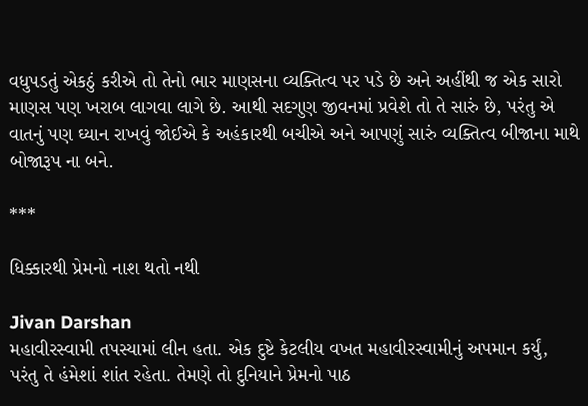વધુપડતું એકઠું કરીએ તો તેનો ભાર માણસના વ્યક્તિત્વ પર પડે છે અને અહીંથી જ એક સારો માણસ પણ ખરાબ લાગવા લાગે છે. આથી સદગુણ જીવનમાં પ્રવેશે તો તે સારું છે, પરંતુ એ વાતનું પણ ઘ્યાન રાખવું જોઈએ કે અહંકારથી બચીએ અને આપણું સારું વ્યક્તિત્વ બીજાના માથે બોજારૂપ ના બને.

***

ધિક્કારથી પ્રેમનો નાશ થતો નથી

Jivan Darshan
મહાવીરસ્વામી તપસ્યામાં લીન હતા. એક દુષ્ટે કેટલીય વખત મહાવીરસ્વામીનું અપમાન કર્યું, પરંતુ તે હંમેશાં શાંત રહેતા. તેમણે તો દુનિયાને પ્રેમનો પાઠ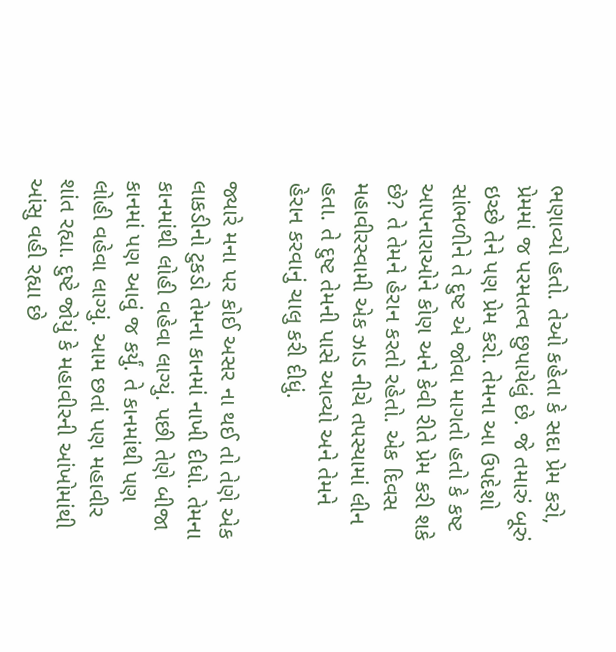ભણાવ્યો હતો. તેઓ કહેતા કે સદા પ્રેમ કરો, પ્રેમમાં જ પરમતત્વ છુપાયેલું છે. જે તમારું બૂરું ઇચ્છે તેને પણ પ્રેમ કરો. તેમના આ ઉપદેશો સાંભળીને તે દુષ્ટ એ જોવા માગતો હતો કે કષ્ટ આપનારાઓને કોણ અને કેવી રીતે પ્રેમ કરી શકે છે? તે તેમને હેરાન કરતો રહેતો. એક દિવસ મહાવીરસ્વામી એક ઝાડ નીચે તપસ્યામાં લીન હતા. તે દુષ્ટ તેમની પાસે આવ્યો અને તેમને હેરાન કરવાનું ચાલુ કરી દીધું.

જ્યારે મના પર કોઈ અસર ના થઈ તો તેણે એક લાકડીનો ટુકડો તેમના કાનમાં નાખી દીધો. તેમના કાનમાંથી લોહી વહેવા લાગ્યું. પછી તેણે બીજા કાનમાં પણ આવું જ કર્યું. તે કાનમાંથી પણ લોહી વહેવા લાગ્યું. આમ છતાં પણ મહાવીર શાંત રહ્યા. દુષ્ટે જોયું કે મહાવીરની આંખોમાંથી આંસુ વહી રહ્યા છે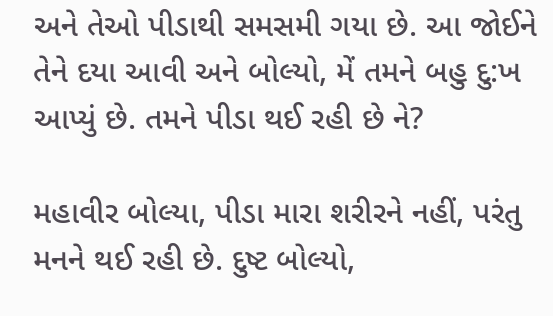અને તેઓ પીડાથી સમસમી ગયા છે. આ જોઈને તેને દયા આવી અને બોલ્યો, મેં તમને બહુ દુ:ખ આપ્યું છે. તમને પીડા થઈ રહી છે ને?

મહાવીર બોલ્યા, પીડા મારા શરીરને નહીં, પરંતુ મનને થઈ રહી છે. દુષ્ટ બોલ્યો,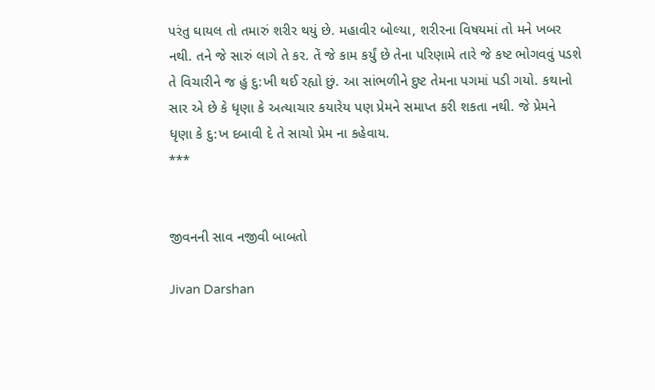પરંતુ ઘાયલ તો તમારું શરીર થયું છે. મહાવીર બોલ્યા, શરીરના વિષયમાં તો મને ખબર નથી. તને જે સારું લાગે તે કર. તેં જે કામ કર્યું છે તેના પરિણામે તારે જે કષ્ટ ભોગવવું પડશે તે વિચારીને જ હું દુ:ખી થઈ રહ્યો છું. આ સાંભળીને દુષ્ટ તેમના પગમાં પડી ગયો. કથાનો સાર એ છે કે ધૃણા કે અત્યાચાર કયારેય પણ પ્રેમને સમાપ્ત કરી શકતા નથી. જે પ્રેમને ધૃણા કે દુ:ખ દબાવી દે તે સાચો પ્રેમ ના કહેવાય.
***


જીવનની સાવ નજીવી બાબતો

Jivan Darshan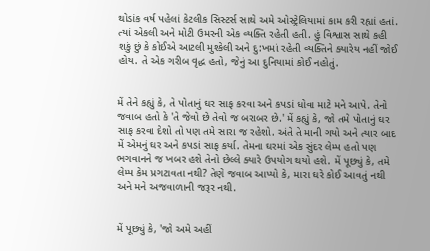થોડાંક વર્ષ પહેલાં કેટલીક સિસ્ટર્સ સાથે અમે ઓસ્ટ્રેલિયામાં કામ કરી રહ્યાં હતાં. ત્યાં એકલી અને મોટી ઉમરની એક વ્યક્તિ રહેતી હતી. હું વિશ્વાસ સાથે કહી શકું છું કે કોઈએ આટલી મુશ્કેલી અને દુ:ખમાં રહેતી વ્યક્તિને ક્યારેય નહીં જોઈ હોય. તે એક ગરીબ વૃદ્ધ હતો, જેનું આ દુનિયામાં કોઈ નહોતું.


મેં તેને કહ્યું કે, તે પોતાનું ઘર સાફ કરવા અને કપડાં ધોવા માટે મને આપે. તેનો જવાબ હતો કે 'તે જેવો છે તેવો જ બરાબર છે.' મેં કહ્યું કે, જો તમે પોતાનું ઘર સાફ કરવા દેશો તો પણ તમે સારા જ રહેશો. અંતે તે માની ગયો અને ત્યાર બાદ મેં એમનું ઘર અને કપડાં સાફ કર્યા. તેમના ઘરમાં એક સુંદર લેમ્પ હતો પણ ભગવાનને જ ખબર હશે તેનો છેલ્લે ક્યારે ઉપયોગ થયો હશે. મેં પૂછ્યું કે, તમે લેમ્પ કેમ પ્રગટાવતા નથી? તેણે જવાબ આપ્યો કે, મારા ઘરે કોઈ આવતું નથી અને મને અજવાળાની જરૂર નથી.


મેં પૂછ્યું કે, 'જો અમે અહીં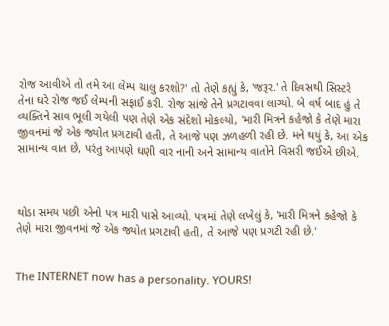રોજ આવીએ તો તમે આ લેમ્પ ચાલુ કરશો?' તો તેણે કહ્યું કે, 'જરૂર.' તે દિવસથી સિસ્ટરે તેના ઘરે રોજ જઈ લેમ્પની સફાઈ કરી. રોજ સાંજે તેને પ્રગટાવવા લાગ્યો. બે વર્ષ બાદ હું તે વ્યક્તિને સાવ ભૂલી ગયેલી પણ તેણે એક સંદેશો મોકલ્યો, 'મારી મિત્રને કહેજો કે તેણે મારા જીવનમાં જે એક જ્યોત પ્રગટાવી હતી, તે આજે પણ ઝળહળી રહી છે. મને થયું કે, આ એક સામાન્ય વાત છે, પરંતુ આપણે ઘણી વાર નાની અને સામાન્ય વાતોને વિસરી જઈએ છીએ.



થોડા સમય પછી એનો પત્ર મારી પાસે આવ્યો. પત્રમાં તેણે લખેલું કે, 'મારી મિત્રને કહેજો કે તેણે મારા જીવનમાં જે એક જ્યોત પ્રગટાવી હતી, તે આજે પણ પ્રગટી રહી છે.'


The INTERNET now has a personality. YOURS!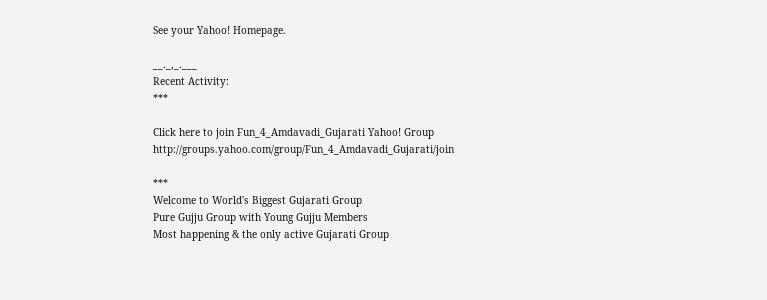See your Yahoo! Homepage.

__._,_.___
Recent Activity:
***

Click here to join Fun_4_Amdavadi_Gujarati Yahoo! Group
http://groups.yahoo.com/group/Fun_4_Amdavadi_Gujarati/join

***
Welcome to World's Biggest Gujarati Group
Pure Gujju Group with Young Gujju Members
Most happening & the only active Gujarati Group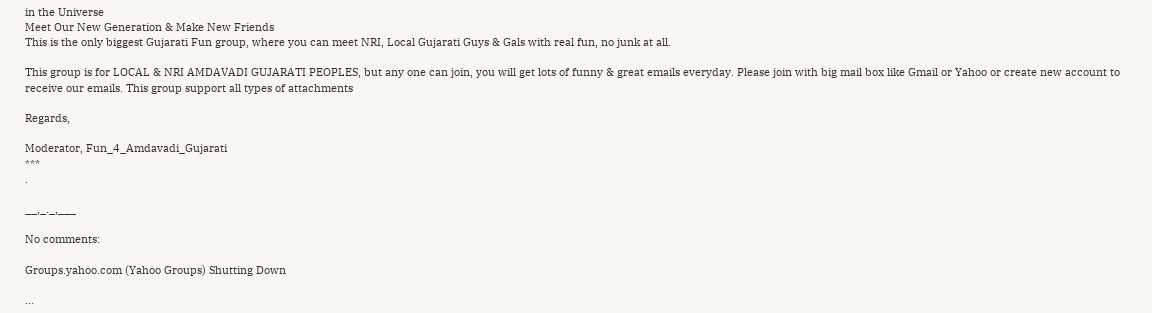in the Universe
Meet Our New Generation & Make New Friends
This is the only biggest Gujarati Fun group, where you can meet NRI, Local Gujarati Guys & Gals with real fun, no junk at all.

This group is for LOCAL & NRI AMDAVADI GUJARATI PEOPLES, but any one can join, you will get lots of funny & great emails everyday. Please join with big mail box like Gmail or Yahoo or create new account to receive our emails. This group support all types of attachments

Regards,

Moderator, Fun_4_Amdavadi_Gujarati
***
.

__,_._,___

No comments:

Groups.yahoo.com (Yahoo Groups) Shutting Down

...